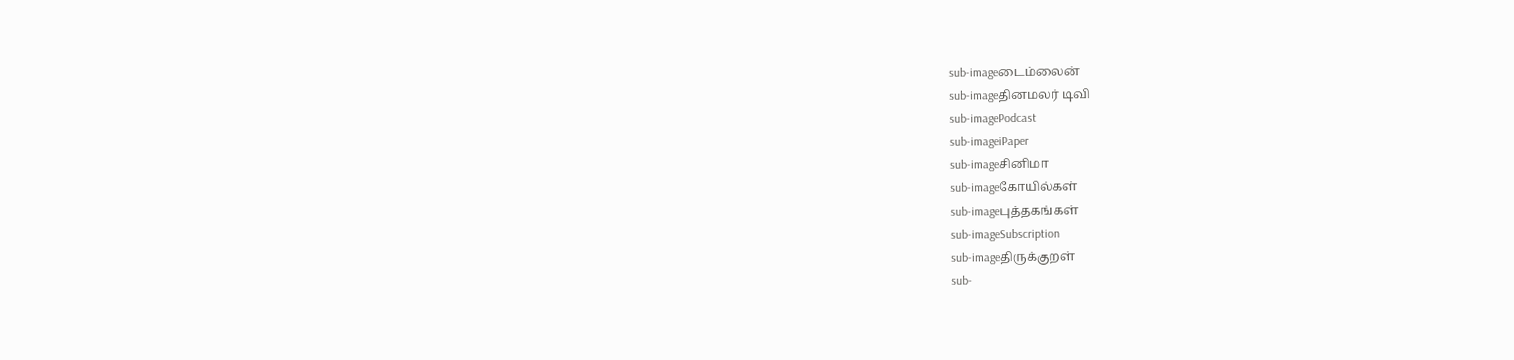sub-imageடைம்லைன்
sub-imageதினமலர் டிவி
sub-imagePodcast
sub-imageiPaper
sub-imageசினிமா
sub-imageகோயில்கள்
sub-imageபுத்தகங்கள்
sub-imageSubscription
sub-imageதிருக்குறள்
sub-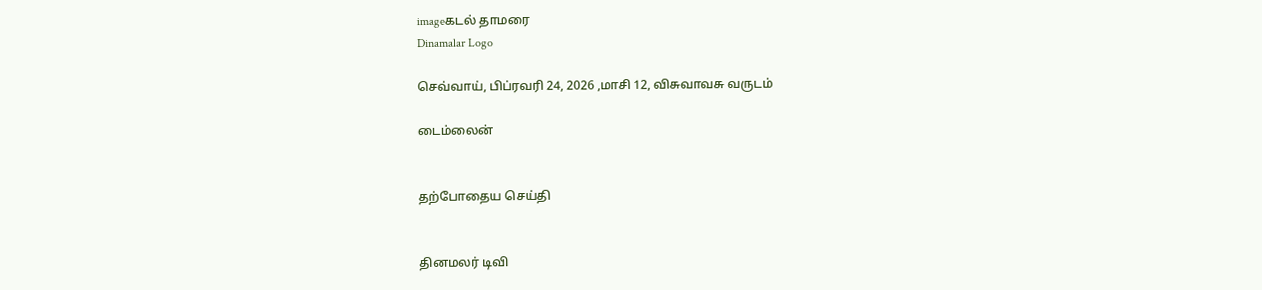imageகடல் தாமரை
Dinamalar Logo

செவ்வாய், பிப்ரவரி 24, 2026 ,மாசி 12, விசுவாவசு வருடம்

டைம்லைன்


தற்போதைய செய்தி


தினமலர் டிவி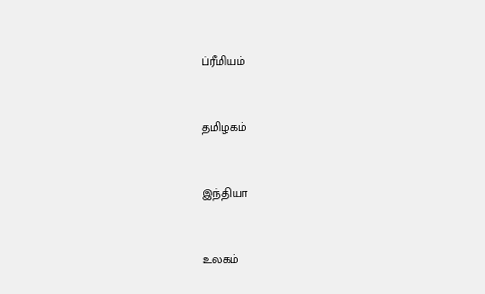ப்ரீமியம்


தமிழகம்


இந்தியா


உலகம்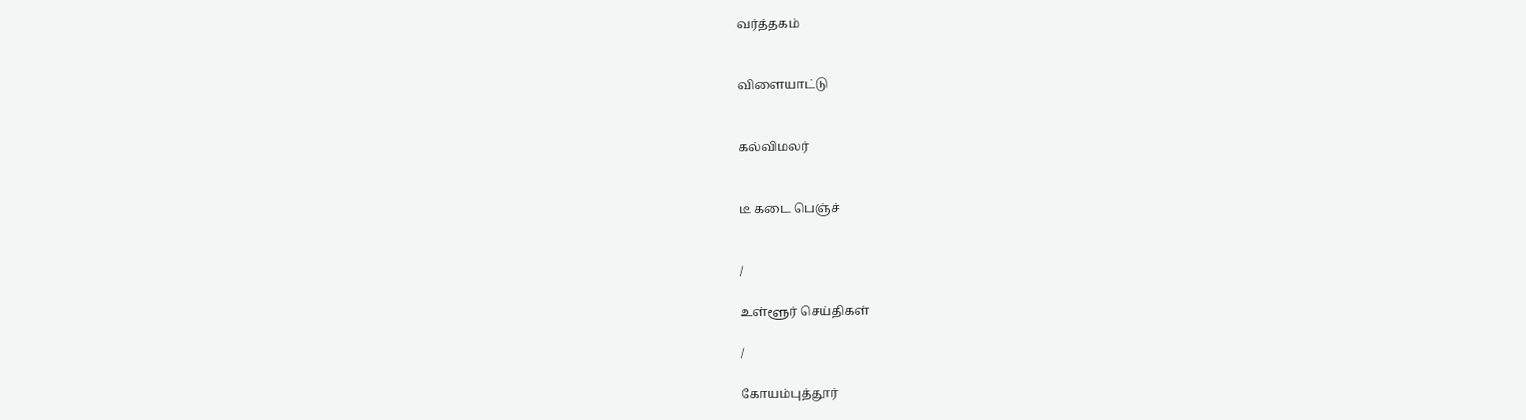வர்த்தகம்


விளையாட்டு


கல்விமலர்


டீ கடை பெஞ்ச்


/

உள்ளூர் செய்திகள்

/

கோயம்புத்தூர்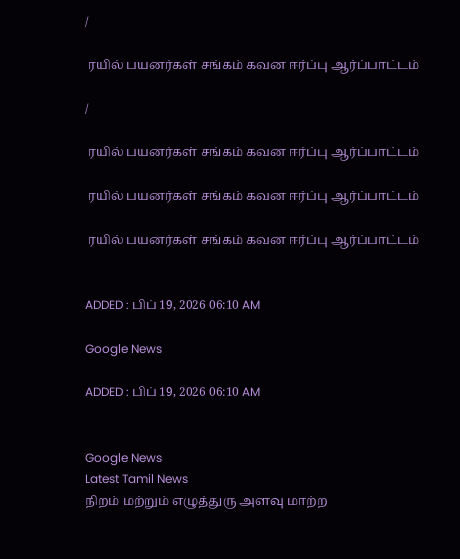/

 ரயில் பயனர்கள் சங்கம் கவன ஈர்ப்பு ஆர்ப்பாட்டம்

/

 ரயில் பயனர்கள் சங்கம் கவன ஈர்ப்பு ஆர்ப்பாட்டம்

 ரயில் பயனர்கள் சங்கம் கவன ஈர்ப்பு ஆர்ப்பாட்டம்

 ரயில் பயனர்கள் சங்கம் கவன ஈர்ப்பு ஆர்ப்பாட்டம்


ADDED : பிப் 19, 2026 06:10 AM

Google News

ADDED : பிப் 19, 2026 06:10 AM


Google News
Latest Tamil News
நிறம் மற்றும் எழுத்துரு அளவு மாற்ற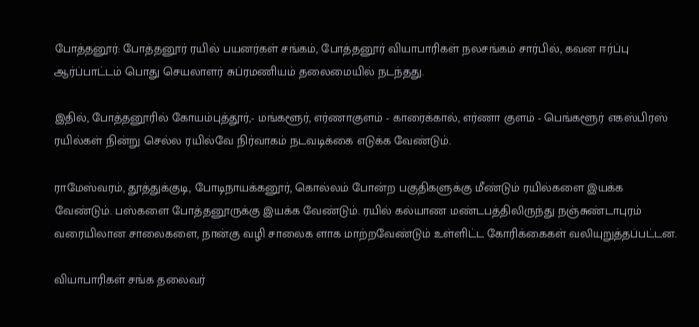போத்தனூர்: போத்தனூர் ரயில் பயனர்கள் சங்கம், போத்தனூர் வியாபாரிகள் நலசங்கம் சார்பில், கவன ஈர்ப்பு ஆர்ப்பாட்டம் பொது செயலாளர் சுப்ரமணியம் தலைமையில் நடந்தது.

இதில், போத்தனூரில் கோயம்புத்தூர்,- மங்களூர், எர்ணாகுளம் - காரைக்கால், எர்ணா குளம் - பெங்களூர் எகஸ்பிரஸ் ரயில்கள் நின்று செல்ல ரயில்வே நிர்வாகம் நடவடிக்கை எடுக்க வேண்டும்.

ராமேஸ்வரம், தூத்துக்குடி, போடிநாயக்கனூர், கொல்லம் போன்ற பகுதிகளுக்கு மீண்டும் ரயில்களை இயக்க வேண்டும். பஸ்களை போத்தனூருக்கு இயக்க வேண்டும். ரயில் கல்யாண மண்டபத்திலிருந்து நஞ்சுண்டாபுரம் வரையிலான சாலைகளை, நான்கு வழி சாலைக ளாக மாற்றவேண்டும் உள்ளிட்ட கோரிக்கைகள் வலியுறுத்தப்பட்டன.

வியாபாரிகள் சங்க தலைவர்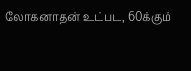லோகனாதன் உட்பட, 60க்கும்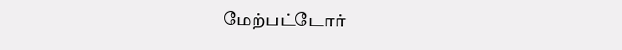மேற்பட்டோர்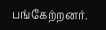பங்கேற்றனர்.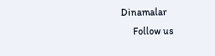Dinamalar
      Follow us